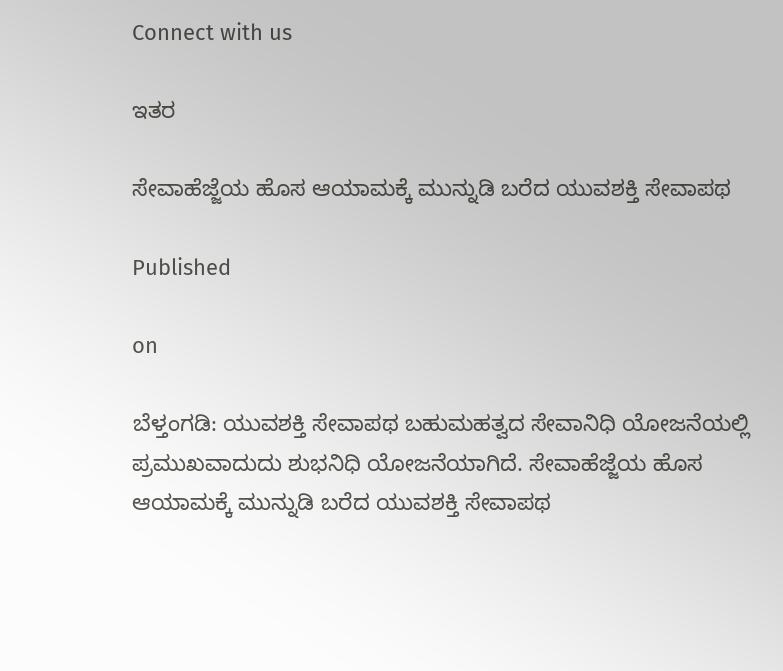Connect with us

ಇತರ

ಸೇವಾಹೆಜ್ಜೆಯ ಹೊಸ ಆಯಾಮಕ್ಕೆ ಮುನ್ನುಡಿ ಬರೆದ ಯುವಶಕ್ತಿ ಸೇವಾಪಥ

Published

on

ಬೆಳ್ತಂಗಡಿ: ಯುವಶಕ್ತಿ ಸೇವಾಪಥ ಬಹುಮಹತ್ವದ ಸೇವಾನಿಧಿ ಯೋಜನೆಯಲ್ಲಿ ಪ್ರಮುಖವಾದುದು ಶುಭನಿಧಿ ಯೋಜನೆಯಾಗಿದೆ. ಸೇವಾಹೆಜ್ಜೆಯ ಹೊಸ ಆಯಾಮಕ್ಕೆ ಮುನ್ನುಡಿ ಬರೆದ ಯುವಶಕ್ತಿ ಸೇವಾಪಥ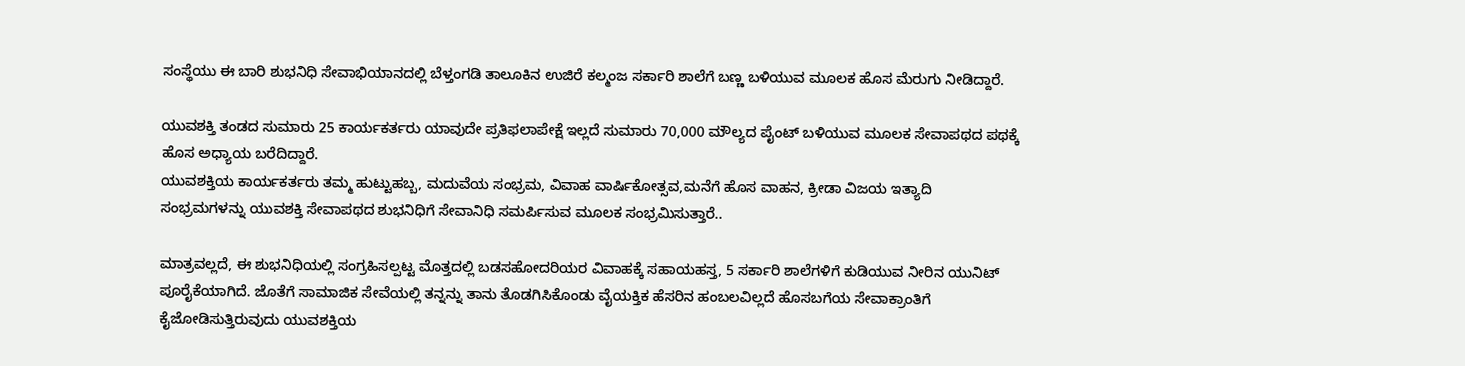ಸಂಸ್ಥೆಯು ಈ ಬಾರಿ ಶುಭನಿಧಿ ಸೇವಾಭಿಯಾನದಲ್ಲಿ ಬೆಳ್ತಂಗಡಿ ತಾಲೂಕಿನ ಉಜಿರೆ ಕಲ್ಮಂಜ ಸರ್ಕಾರಿ ಶಾಲೆಗೆ ಬಣ್ಣ ಬಳಿಯುವ ಮೂಲಕ ಹೊಸ ಮೆರುಗು ನೀಡಿದ್ದಾರೆ.

ಯುವಶಕ್ತಿ ತಂಡದ ಸುಮಾರು 25 ಕಾರ್ಯಕರ್ತರು ಯಾವುದೇ ಪ್ರತಿಫಲಾಪೇಕ್ಷೆ ಇಲ್ಲದೆ ಸುಮಾರು 70,000 ಮೌಲ್ಯದ ಪೈಂಟ್ ಬಳಿಯುವ ಮೂಲಕ ಸೇವಾಪಥದ ಪಥಕ್ಕೆ ಹೊಸ ಅಧ್ಯಾಯ ಬರೆದಿದ್ದಾರೆ.
ಯುವಶಕ್ತಿಯ ಕಾರ್ಯಕರ್ತರು ತಮ್ಮ ಹುಟ್ಟುಹಬ್ಬ, ಮದುವೆಯ ಸಂಭ್ರಮ‌, ವಿವಾಹ ವಾರ್ಷಿಕೋತ್ಸವ,ಮನೆಗೆ ಹೊಸ ವಾಹನ, ಕ್ರೀಡಾ ವಿಜಯ ಇತ್ಯಾದಿ ಸಂಭ್ರಮಗಳನ್ನು ಯುವಶಕ್ತಿ ಸೇವಾಪಥದ ಶುಭನಿಧಿಗೆ ಸೇವಾನಿಧಿ ಸಮರ್ಪಿಸುವ ಮೂಲಕ ಸಂಭ್ರಮಿಸುತ್ತಾರೆ..

ಮಾತ್ರವಲ್ಲದೆ, ಈ ಶುಭನಿಧಿಯಲ್ಲಿ ಸಂಗ್ರಹಿಸಲ್ಪಟ್ಟ ಮೊತ್ತದಲ್ಲಿ ಬಡಸಹೋದರಿಯರ ವಿವಾಹಕ್ಕೆ ಸಹಾಯಹಸ್ತ, 5 ಸರ್ಕಾರಿ ಶಾಲೆಗಳಿಗೆ ಕುಡಿಯುವ ನೀರಿನ ಯುನಿಟ್ ಪೂರೈಕೆಯಾಗಿದೆ. ಜೊತೆಗೆ ಸಾಮಾಜಿಕ ಸೇವೆಯಲ್ಲಿ ತನ್ನನ್ನು ತಾನು ತೊಡಗಿಸಿಕೊಂಡು ವೈಯಕ್ತಿಕ ಹೆಸರಿನ ಹಂಬಲವಿಲ್ಲದೆ‌ ಹೊಸಬಗೆಯ ಸೇವಾಕ್ರಾಂತಿಗೆ ಕೈಜೋಡಿಸುತ್ತಿರುವುದು ಯುವಶಕ್ತಿಯ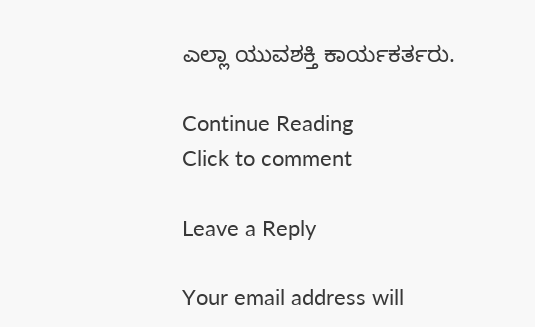ಎಲ್ಲಾ ಯುವಶಕ್ತಿ ಕಾರ್ಯಕರ್ತರು.

Continue Reading
Click to comment

Leave a Reply

Your email address will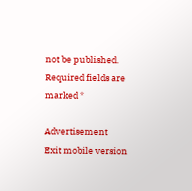not be published. Required fields are marked *

Advertisement
Exit mobile version